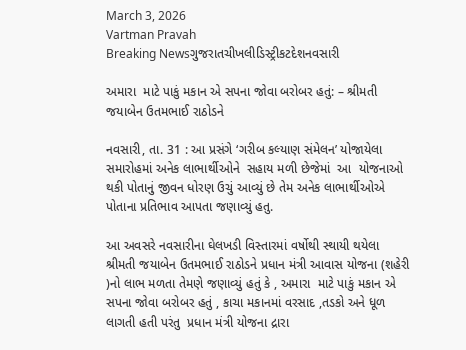March 3, 2026
Vartman Pravah
Breaking Newsગુજરાતચીખલીડિસ્ટ્રીકટદેશનવસારી

અમારા  માટે પાકું મકાન એ સપના જોવા બરોબર હતું: – શ્રીમતી જયાબેન ઉતમભાઈ રાઠોડને

નવસારી, તા. 31 : આ પ્રસંગે ‘ગરીબ કલ્યાણ સંમેલન’ યોજાયેલા સમારોહમાં અનેક લાભાર્થીઓને  સહાય મળી છેજેમાં  આ  યોજનાઓ થકી પોતાનું જીવન ધોરણ ઉચું આવ્યું છે તેમ અનેક લાભાર્થીઓએ પોતાના પ્રતિભાવ આપતા જણાવ્યું હતુ.

આ અવસરે નવસારીના ઘેલખડી વિસ્તારમાં વર્ષોથી સ્થાયી થયેલા  શ્રીમતી જયાબેન ઉતમભાઈ રાઠોડને પ્રધાન મંત્રી આવાસ યોજના (શહેરી )નો લાભ મળતા તેમણે જણાવ્યું હતું કે , અમારા  માટે પાકું મકાન એ સપના જોવા બરોબર હતું , કાચા મકાનમાં વરસાદ ,તડકો અને ધૂળ લાગતી હતી પરંતુ  પ્રધાન મંત્રી યોજના દ્રારા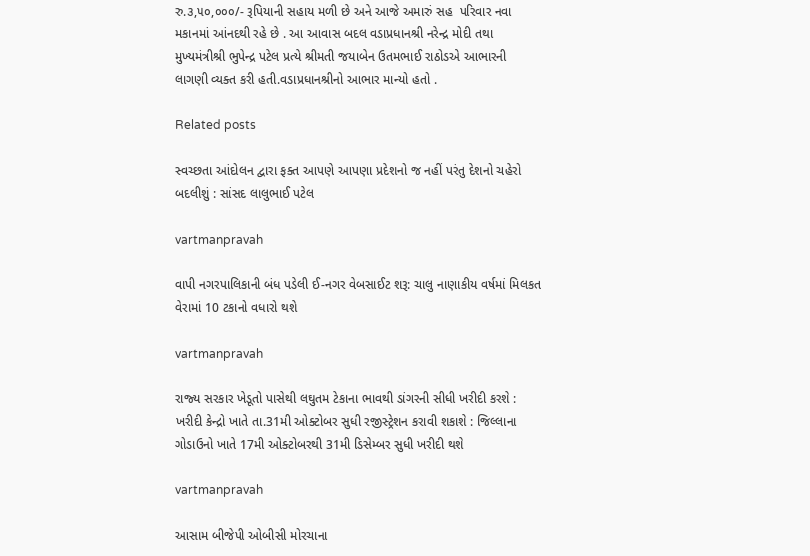રુ.૩,૫૦,૦૦૦/- રૂપિયાની સહાય મળી છે અને આજે અમારું સહ  પરિવાર નવા મકાનમાં આંનદથી રહે છે . આ આવાસ બદલ વડાપ્રધાનશ્રી નરેન્દ્ર મોદી તથા મુખ્યમંત્રીશ્રી ભુપેન્દ્ર પટેલ પ્રત્યે શ્રીમતી જયાબેન ઉતમભાઈ રાઠોડએ આભારની લાગણી વ્યક્ત કરી હતી.વડાપ્રધાનશ્રીનો આભાર માન્યો હતો .

Related posts

સ્‍વચ્‍છતા આંદોલન દ્વારા ફક્‍ત આપણે આપણા પ્રદેશનો જ નહીં પરંતુ દેશનો ચહેરો બદલીશું : સાંસદ લાલુભાઈ પટેલ

vartmanpravah

વાપી નગરપાલિકાની બંધ પડેલી ઈ-નગર વેબસાઈટ શરૂ: ચાલુ નાણાકીય વર્ષમાં મિલકત વેરામાં 10 ટકાનો વધારો થશે

vartmanpravah

રાજ્‍ય સરકાર ખેડૂતો પાસેથી લઘુતમ ટેકાના ભાવથી ડાંગરની સીધી ખરીદી કરશે : ખરીદી કેન્‍દ્રો ખાતે તા.31મી ઓક્‍ટોબર સુધી રજીસ્‍ટ્રેશન કરાવી શકાશે : જિલ્લાના ગોડાઉનો ખાતે 17મી ઓક્‍ટોબરથી 31મી ડિસેમ્‍બર સુધી ખરીદી થશે

vartmanpravah

આસામ બીજેપી ઓબીસી મોરચાના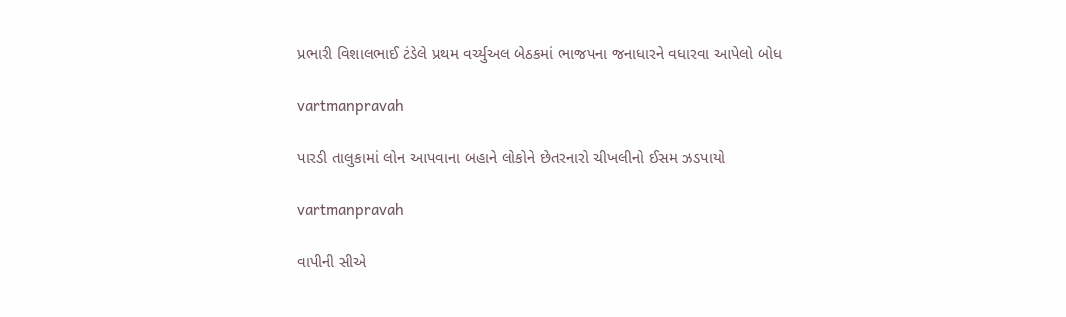પ્રભારી વિશાલભાઈ ટંડેલે પ્રથમ વર્ચ્‍યુઅલ બેઠકમાં ભાજપના જનાધારને વધારવા આપેલો બોધ

vartmanpravah

પારડી તાલુકામાં લોન આપવાના બહાને લોકોને છેતરનારો ચીખલીનો ઈસમ ઝડપાયો

vartmanpravah

વાપીની સીએ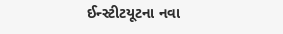ઈન્‍સ્‍ટીટયૂટના નવા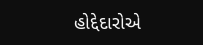હોદ્દેદારોએ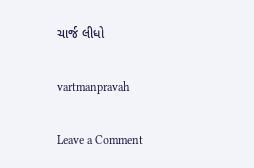ચાર્જ લીધો

vartmanpravah

Leave a Comment